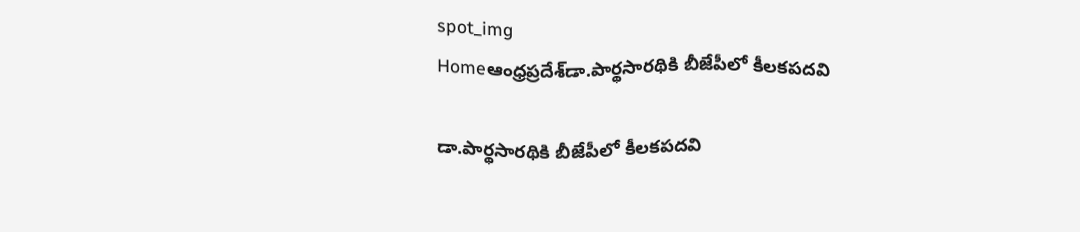spot_img
Homeఆంధ్రప్రదేశ్‌డా.పార్థసారథికి బీజేపీలో కీలకపదవి

డా.పార్థసారథికి బీజేపీలో కీలకపదవి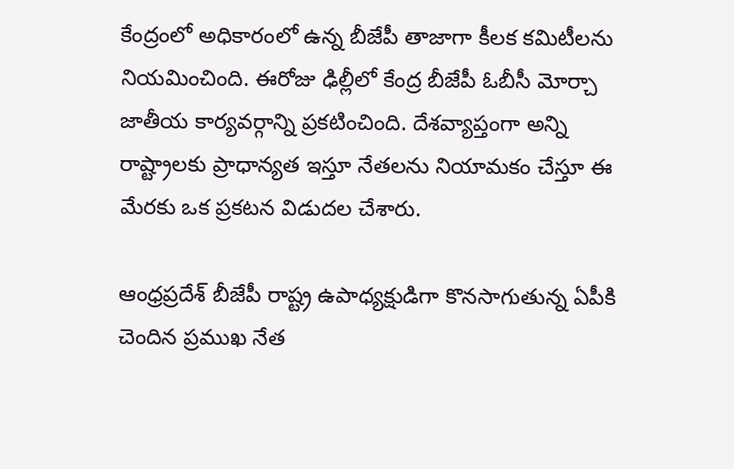కేంద్రంలో అధికారంలో ఉన్న బీజేపీ తాజాగా కీలక కమిటీలను నియమించింది. ఈరోజు ఢిల్లీలో కేంద్ర బీజేపీ ఓబీసీ మోర్చా జాతీయ కార్యవర్గాన్ని ప్రకటించింది. దేశవ్యాప్తంగా అన్ని రాష్ట్రాలకు ప్రాధాన్యత ఇస్తూ నేతలను నియామకం చేస్తూ ఈ మేరకు ఒక ప్రకటన విడుదల చేశారు.

ఆంధ్రప్రదేశ్ బీజేపీ రాష్ట్ర ఉపాధ్యక్షుడిగా కొనసాగుతున్న ఏపీకి చెందిన ప్రముఖ నేత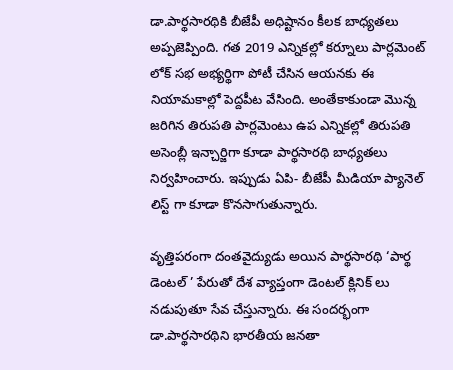డా.పార్థసారథికి బీజేపీ అధిష్టానం కీలక బాధ్యతలు అప్పజెప్పింది. గత 2019 ఎన్నికల్లో కర్నూలు పార్లమెంట్ లోక్ సభ అభ్యర్థిగా పోటీ చేసిన ఆయనకు ఈ నియామకాల్లో పెద్దపీట వేసింది. అంతేకాకుండా మొన్న జరిగిన తిరుపతి పార్లమెంటు ఉప ఎన్నికల్లో తిరుపతి అసెంబ్లీ ఇన్చార్జిగా కూడా పార్థసారథి బాధ్యతలు నిర్వహించారు. ఇప్పుడు ఏపి- బీజేపీ మీడియా ప్యానెల్ లిస్ట్ గా కూడా కొనసాగుతున్నారు.

వృత్తిపరంగా దంతవైద్యుడు అయిన పార్థసారథి ‘పార్థ డెంటల్ ’ పేరుతో దేశ వ్యాప్తంగా డెంటల్ క్లినిక్ లు నడుపుతూ సేవ చేస్తున్నారు. ఈ సందర్భంగా డా.పార్థసారథిని భారతీయ జనతా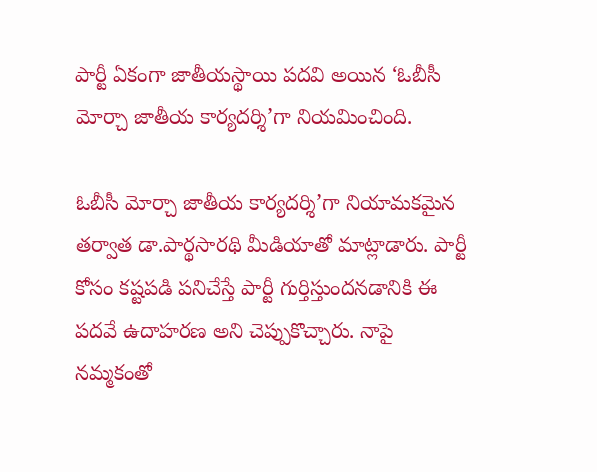పార్టీ ఏకంగా జాతీయస్థాయి పదవి అయిన ‘ఓబీసీ మోర్చా జాతీయ కార్యదర్శి’గా నియమించింది.

ఓబీసీ మోర్చా జాతీయ కార్యదర్శి’గా నియామకమైన తర్వాత డా.పార్థసారథి మీడియాతో మాట్లాడారు. పార్టీ కోసం కష్టపడి పనిచేస్తే పార్టీ గుర్తిస్తుందనడానికి ఈ పదవే ఉదాహరణ అని చెప్పుకొచ్చారు. నాపై నమ్మకంతో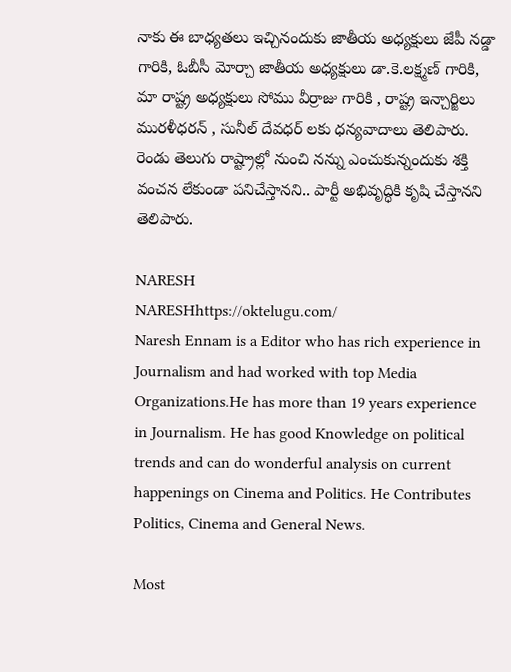నాకు ఈ బాధ్యతలు ఇచ్చినందుకు జాతీయ అధ్యక్షులు జేపీ నడ్డా గారికి, ఓబీసీ మోర్చా జాతీయ అధ్యక్షులు డా.కె.లక్ష్మణ్ గారికి, మా రాష్ట్ర అధ్యక్షులు సోము వీర్రాజు గారికి , రాష్ట్ర ఇన్చార్జిలు మురళీధరన్ , సునీల్ దేవధర్ లకు ధన్యవాదాలు తెలిపారు. రెండు తెలుగు రాష్ట్రాల్లో నుంచి నన్ను ఎంచుకున్నందుకు శక్తి వంచన లేకుండా పనిచేస్తానని.. పార్టీ అభివృద్ధికి కృషి చేస్తానని తెలిపారు.

NARESH
NARESHhttps://oktelugu.com/
Naresh Ennam is a Editor who has rich experience in Journalism and had worked with top Media Organizations.He has more than 19 years experience in Journalism. He has good Knowledge on political trends and can do wonderful analysis on current happenings on Cinema and Politics. He Contributes Politics, Cinema and General News.

Most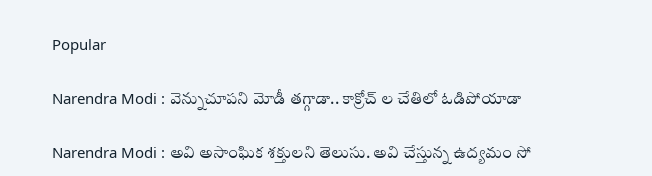Popular

Narendra Modi : వెన్నుచూపని మోడీ తగ్గాడా.. కాక్రోచ్ ల చేతిలో ఓడిపోయాడా

Narendra Modi : అవి అసాంఘిక శక్తులని తెలుసు. అవి చేస్తున్న ఉద్యమం సో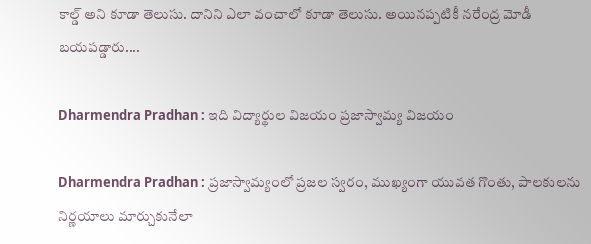కాల్డ్ అని కూడా తెలుసు. దానిని ఎలా వంచాలో కూడా తెలుసు. అయినప్పటికీ నరేంద్ర మోడీ బయపడ్డారు....

Dharmendra Pradhan : ఇది విద్యార్థుల విజయం ప్రజాస్వామ్య విజయం

Dharmendra Pradhan : ప్రజాస్వామ్యంలో ప్రజల స్వరం, ముఖ్యంగా యువత గొంతు, పాలకులను నిర్ణయాలు మార్చుకునేలా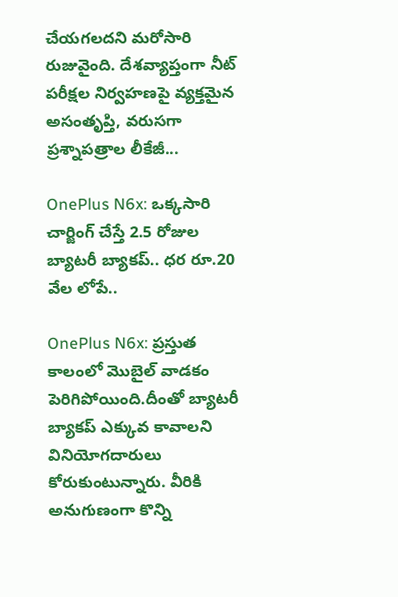చేయగలదని మరోసారి రుజువైంది. దేశవ్యాప్తంగా నీట్ పరీక్షల నిర్వహణపై వ్యక్తమైన అసంతృప్తి, వరుసగా ప్రశ్నాపత్రాల లీకేజీ...

OnePlus N6x: ఒక్కసారి చార్జింగ్ చేస్తే 2.5 రోజుల బ్యాటరీ బ్యాకప్.. ధర రూ.20 వేల లోపే..

OnePlus N6x: ప్రస్తుత కాలంలో మొబైల్ వాడకం పెరిగిపోయింది.దీంతో బ్యాటరీ బ్యాకప్ ఎక్కువ కావాలని వినియోగదారులు కోరుకుంటున్నారు. వీరికి అనుగుణంగా కొన్ని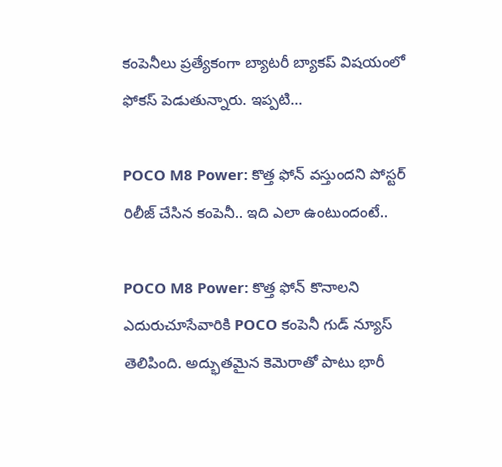కంపెనీలు ప్రత్యేకంగా బ్యాటరీ బ్యాకప్ విషయంలో ఫోకస్ పెడుతున్నారు. ఇప్పటి...

POCO M8 Power: కొత్త ఫోన్ వస్తుందని పోస్టర్ రిలీజ్ చేసిన కంపెనీ.. ఇది ఎలా ఉంటుందంటే..

POCO M8 Power: కొత్త ఫోన్ కొనాలని ఎదురుచూసేవారికి POCO కంపెనీ గుడ్ న్యూస్ తెలిపింది. అద్భుతమైన కెమెరాతో పాటు భారీ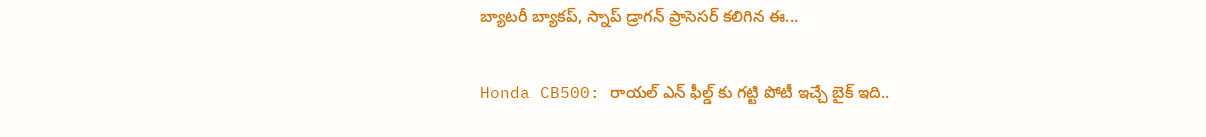బ్యాటరీ బ్యాకప్, స్నాప్ డ్రాగన్ ప్రాసెసర్ కలిగిన ఈ...

Honda CB500: రాయల్ ఎన్ ఫీల్డ్ కు గట్టి పోటీ ఇచ్చే బైక్ ఇది..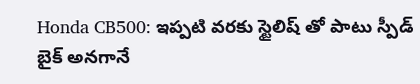Honda CB500: ఇప్పటి వరకు స్టైలిష్ తో పాటు స్పీడ్ బైక్ అనగానే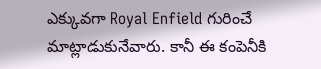ఎక్కువగా Royal Enfield గురించే మాట్లాడుకునేవారు. కానీ ఈ కంపెనీకి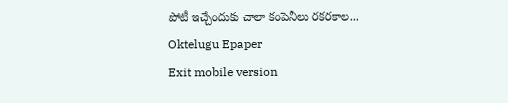పోటీ ఇచ్చేందుకు చాలా కంపెనీలు రకరకాల...
Oktelugu Epaper
Exit mobile version